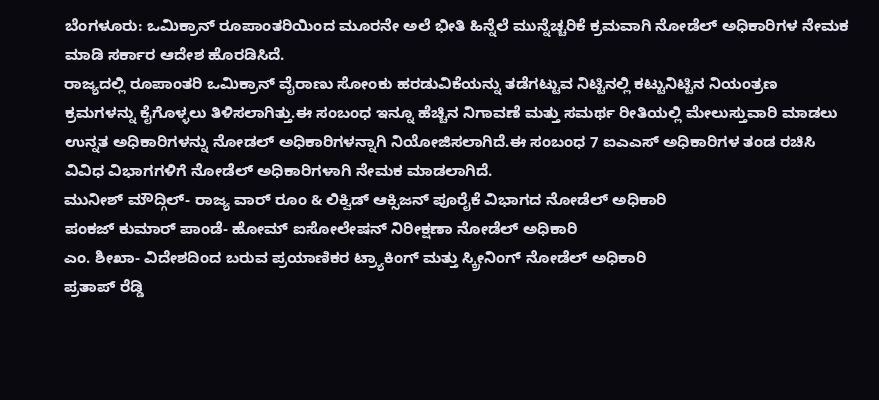ಬೆಂಗಳೂರು: ಒಮಿಕ್ರಾನ್ ರೂಪಾಂತರಿಯಿಂದ ಮೂರನೇ ಅಲೆ ಭೀತಿ ಹಿನ್ನೆಲೆ ಮುನ್ನೆಚ್ಚರಿಕೆ ಕ್ರಮವಾಗಿ ನೋಡೆಲ್ ಅಧಿಕಾರಿಗಳ ನೇಮಕ ಮಾಡಿ ಸರ್ಕಾರ ಆದೇಶ ಹೊರಡಿಸಿದೆ.
ರಾಜ್ಯದಲ್ಲಿ ರೂಪಾಂತರಿ ಒಮಿಕ್ರಾನ್ ವೈರಾಣು ಸೋಂಕು ಹರಡುವಿಕೆಯನ್ನು ತಡೆಗಟ್ಟುವ ನಿಟ್ಟಿನಲ್ಲಿ ಕಟ್ಟುನಿಟ್ಟಿನ ನಿಯಂತ್ರಣ ಕ್ರಮಗಳನ್ನು ಕೈಗೊಳ್ಳಲು ತಿಳಿಸಲಾಗಿತ್ತು.ಈ ಸಂಬಂಧ ಇನ್ನೂ ಹೆಚ್ಚಿನ ನಿಗಾವಣೆ ಮತ್ತು ಸಮರ್ಥ ರೀತಿಯಲ್ಲಿ ಮೇಲುಸ್ತುವಾರಿ ಮಾಡಲು ಉನ್ನತ ಅಧಿಕಾರಿಗಳನ್ನು ನೋಡಲ್ ಅಧಿಕಾರಿಗಳನ್ನಾಗಿ ನಿಯೋಜಿಸಲಾಗಿದೆ.ಈ ಸಂಬಂಧ 7 ಐಎಎಸ್ ಅಧಿಕಾರಿಗಳ ತಂಡ ರಚಿಸಿ ವಿವಿಧ ವಿಭಾಗಗಳಿಗೆ ನೋಡೆಲ್ ಅಧಿಕಾರಿಗಳಾಗಿ ನೇಮಕ ಮಾಡಲಾಗಿದೆ.
ಮುನೀಶ್ ಮೌದ್ಗಿಲ್- ರಾಜ್ಯ ವಾರ್ ರೂಂ & ಲಿಕ್ವಿಡ್ ಆಕ್ಸಿಜನ್ ಪೂರೈಕೆ ವಿಭಾಗದ ನೋಡೆಲ್ ಅಧಿಕಾರಿ
ಪಂಕಜ್ ಕುಮಾರ್ ಪಾಂಡೆ- ಹೋಮ್ ಐಸೋಲೇಷನ್ ನಿರೀಕ್ಷಣಾ ನೋಡೆಲ್ ಅಧಿಕಾರಿ
ಎಂ. ಶೀಖಾ- ವಿದೇಶದಿಂದ ಬರುವ ಪ್ರಯಾಣಿಕರ ಟ್ರ್ಯಾಕಿಂಗ್ ಮತ್ತು ಸ್ಕ್ರೀನಿಂಗ್ ನೋಡೆಲ್ ಅಧಿಕಾರಿ
ಪ್ರತಾಪ್ ರೆಡ್ಡಿ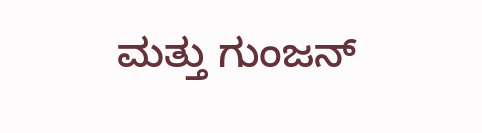ಮತ್ತು ಗುಂಜನ್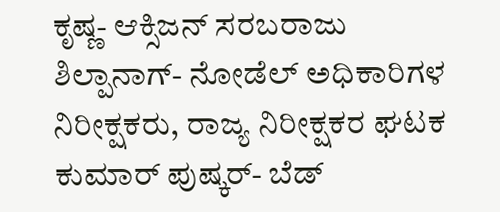ಕೃಷ್ಣ- ಆಕ್ಸಿಜನ್ ಸರಬರಾಜು
ಶಿಲ್ಪಾನಾಗ್- ನೋಡೆಲ್ ಅಧಿಕಾರಿಗಳ ನಿರೀಕ್ಷಕರು, ರಾಜ್ಯ ನಿರೀಕ್ಷಕರ ಘಟಕ
ಕುಮಾರ್ ಪುಷ್ಕರ್- ಬೆಡ್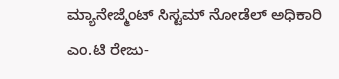ಮ್ಯಾನೇಜ್ಮೆಂಟ್ ಸಿಸ್ಟಮ್ ನೋಡೆಲ್ ಅಧಿಕಾರಿ
ಎಂ.ಟಿ ರೇಜು-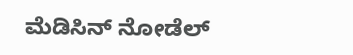ಮೆಡಿಸಿನ್ ನೋಡೆಲ್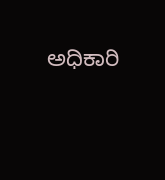ಅಧಿಕಾರಿ